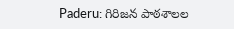Paderu: గిరిజన పాఠశాలల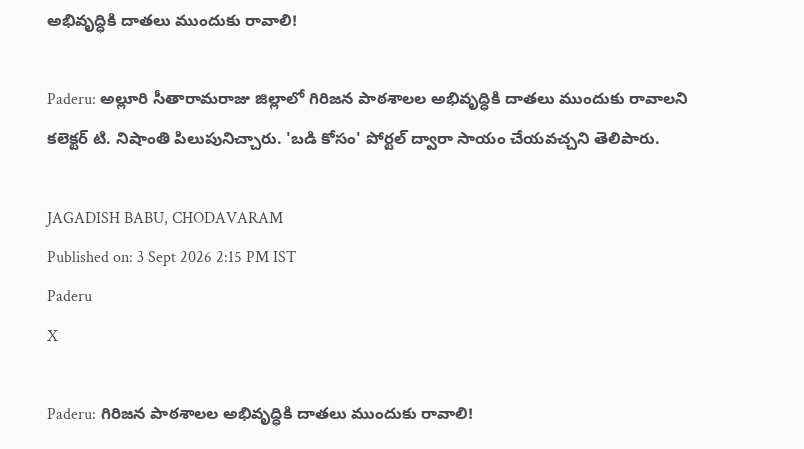అభివృద్ధికి దాతలు ముందుకు రావాలి!

Paderu: అల్లూరి సీతారామరాజు జిల్లాలో గిరిజన పాఠశాలల అభివృద్ధికి దాతలు ముందుకు రావాలని కలెక్టర్ టి. నిషాంతి పిలుపునిచ్చారు. 'బడి కోసం' పోర్టల్ ద్వారా సాయం చేయవచ్చని తెలిపారు.

JAGADISH BABU, CHODAVARAM
Published on: 3 Sept 2026 2:15 PM IST
Paderu
X

Paderu: గిరిజన పాఠశాలల అభివృద్ధికి దాతలు ముందుకు రావాలి!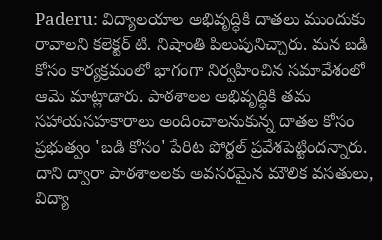Paderu: విద్యాలయాల అభివృద్ధికి దాతలు ముందుకు రావాలని కలెక్టర్ టి. నిషాంతి పిలుపునిచ్చారు. మన బడి కోసం కార్యక్రమంలో భాగంగా నిర్వహించిన సమావేశంలో ఆమె మాట్లాడారు. పాఠశాలల అభివృద్ధికి తమ సహాయసహకారాలు అందించాలనుకున్న దాతల కోసం ప్రభుత్వం 'బడి కోసం' పేరిట పోర్టల్ ప్రవేశపెట్టిందన్నారు. దాని ద్వారా పాఠశాలలకు అవసరమైన మౌలిక వసతులు, విద్యా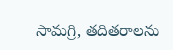సామగ్రి, తదితరాలను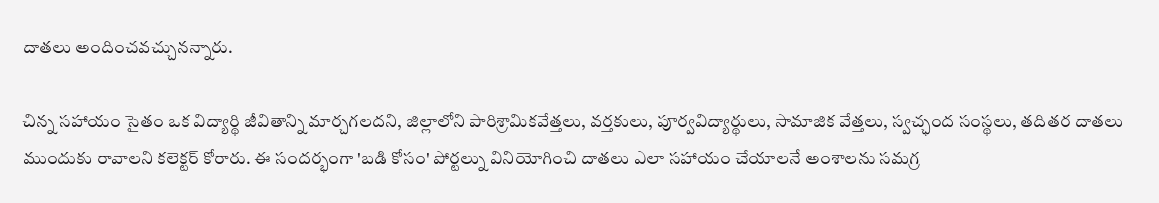దాతలు అందించవచ్చునన్నారు.

చిన్న సహాయం సైతం ఒక విద్యార్థి జీవితాన్ని మార్చగలదని, జిల్లాలోని పారిశ్రామికవేత్తలు, వర్తకులు, పూర్వవిద్యార్థులు, సామాజిక వేత్తలు, స్వచ్ఛంద సంస్థలు, తదితర దాతలు ముందుకు రావాలని కలెక్టర్ కోరారు. ఈ సందర్భంగా 'బడి కోసం' పోర్టల్ను వినియోగించి దాతలు ఎలా సహాయం చేయాలనే అంశాలను సమగ్ర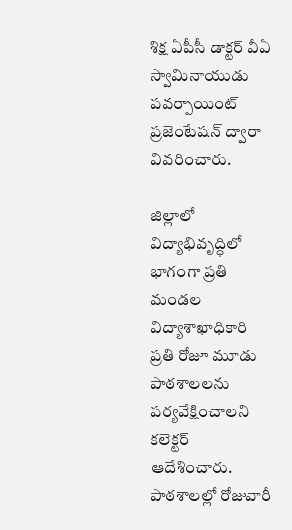శిక్ష ఏపీసీ డాక్టర్ వీఏ స్వామినాయుడు పవర్పాయింట్ ప్రజెంటేషన్ ద్వారా వివరించారు.

జిల్లాలో విద్యాభివృద్ధిలో భాగంగా ప్రతి మండల విద్యాశాఖాధికారి ప్రతి రోజూ మూడు పాఠశాలలను పర్యవేక్షించాలని కలెక్టర్ ఆదేశించారు. పాఠశాలల్లో రోజువారీ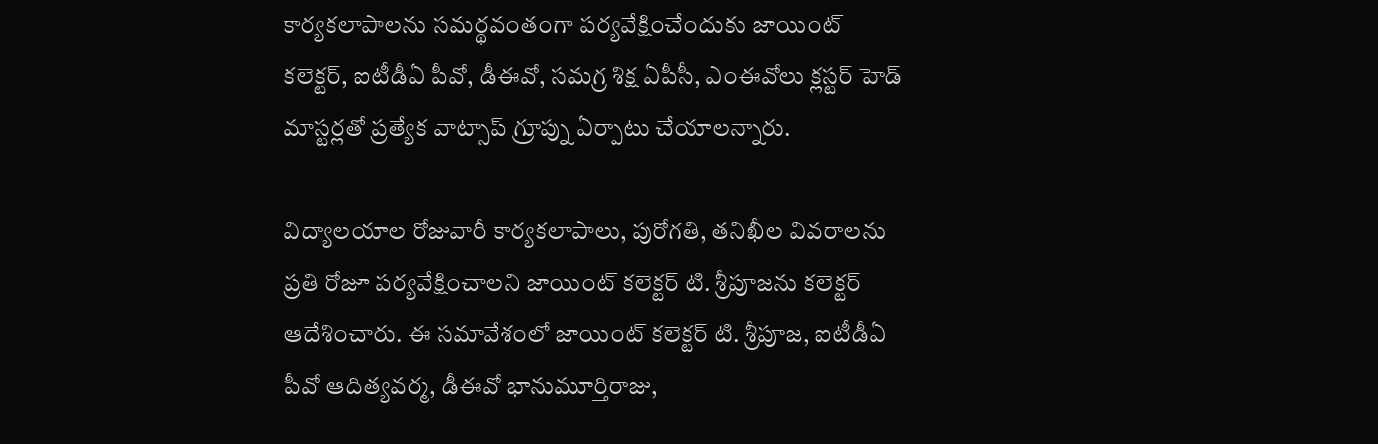కార్యకలాపాలను సమర్థవంతంగా పర్యవేక్షించేందుకు జాయింట్ కలెక్టర్, ఐటీడీఏ పీవో, డీఈవో, సమగ్ర శిక్ష ఏపీసీ, ఎంఈవోలు క్లస్టర్ హెడ్ మాస్టర్లతో ప్రత్యేక వాట్సాప్ గ్రూప్ను ఏర్పాటు చేయాలన్నారు.

విద్యాలయాల రోజువారీ కార్యకలాపాలు, పురోగతి, తనిఖీల వివరాలను ప్రతి రోజూ పర్యవేక్షించాలని జాయింట్ కలెక్టర్ టి. శ్రీపూజను కలెక్టర్ ఆదేశించారు. ఈ సమావేశంలో జాయింట్ కలెక్టర్ టి. శ్రీపూజ, ఐటీడీఏ పీవో ఆదిత్యవర్మ, డీఈవో భానుమూర్తిరాజు,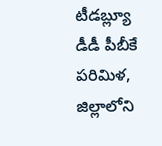టీడబ్ల్యూ డీడీ పీబీకే పరిమిళ, జిల్లాలోని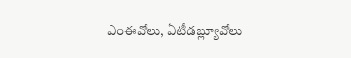ఎంఈవోలు, ఏటీడబ్ల్యూవోలు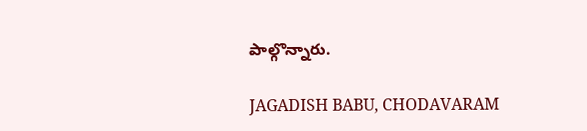పాల్గొన్నారు.

JAGADISH BABU, CHODAVARAM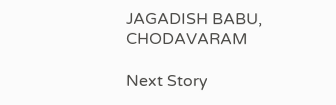JAGADISH BABU, CHODAVARAM

Next Story